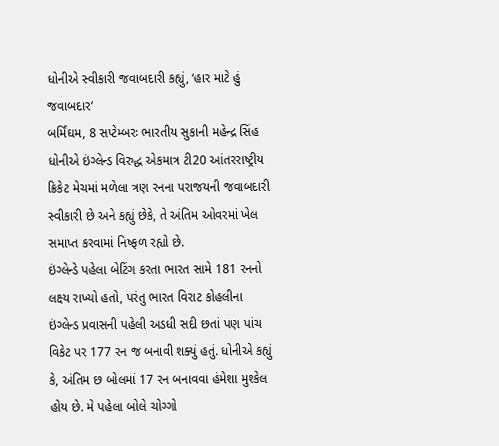ધોનીએ સ્વીકારી જવાબદારી કહ્યું, ‘હાર માટે હું જવાબદાર’
બર્મિંઘમ, 8 સપ્ટેમ્બરઃ ભારતીય સુકાની મહેન્દ્ર સિંહ ધોનીએ ઇંગ્લેન્ડ વિરુદ્ધ એકમાત્ર ટી20 આંતરરાષ્ટ્રીય ક્રિકેટ મેચમાં મળેલા ત્રણ રનના પરાજયની જવાબદારી સ્વીકારી છે અને કહ્યું છેકે, તે અંતિમ ઓવરમાં ખેલ સમાપ્ત કરવામાં નિષ્ફળ રહ્યો છે.
ઇંગ્લેન્ડે પહેલા બેટિંગ કરતા ભારત સામે 181 રનનો લક્ષ્ય રાખ્યો હતો, પરંતુ ભારત વિરાટ કોહલીના ઇંગ્લેન્ડ પ્રવાસની પહેલી અડધી સદી છતાં પણ પાંચ વિકેટ પર 177 રન જ બનાવી શક્યું હતું. ધોનીએ કહ્યું કે, અંતિમ છ બોલમાં 17 રન બનાવવા હંમેશા મુશ્કેલ હોય છે. મે પહેલા બોલે ચોગ્ગો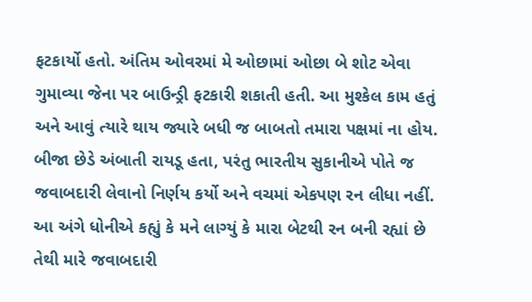ફટકાર્યો હતો. અંતિમ ઓવરમાં મે ઓછામાં ઓછા બે શોટ એવા ગુમાવ્યા જેના પર બાઉન્ડ્રી ફટકારી શકાતી હતી. આ મુશ્કેલ કામ હતું અને આવું ત્યારે થાય જ્યારે બધી જ બાબતો તમારા પક્ષમાં ના હોય.
બીજા છેડે અંબાતી રાયડૂ હતા, પરંતુ ભારતીય સુકાનીએ પોતે જ જવાબદારી લેવાનો નિર્ણય કર્યો અને વચમાં એકપણ રન લીધા નહીં. આ અંગે ધોનીએ કહ્યું કે મને લાગ્યું કે મારા બેટથી રન બની રહ્યાં છે તેથી મારે જવાબદારી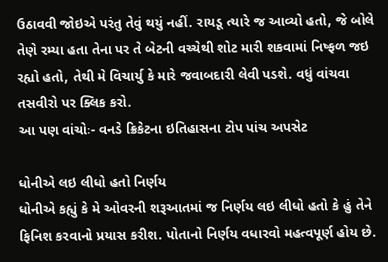ઉઠાવવી જોઇએ પરંતુ તેવું થયું નહીં. રાયડૂ ત્યારે જ આવ્યો હતો, જે બોલે તેણે રમ્યા હતા તેના પર તે બેટની વચ્ચેથી શોટ મારી શકવામાં નિષ્ફળ જઇ રહ્યો હતો, તેથી મે વિચાર્યુ કે મારે જવાબદારી લેવી પડશે. વધું વાંચવા તસવીરો પર ક્લિક કરો.
આ પણ વાંચોઃ- વનડે ક્રિકેટના ઇતિહાસના ટોપ પાંચ અપસેટ

ધોનીએ લઇ લીધો હતો નિર્ણય
ધોનીએ કહ્યું કે મે ઓવરની શરૂઆતમાં જ નિર્ણય લઇ લીધો હતો કે હું તેને ફિનિશ કરવાનો પ્રયાસ કરીશ. પોતાનો નિર્ણય વધારવો મહત્વપૂર્ણ હોય છે.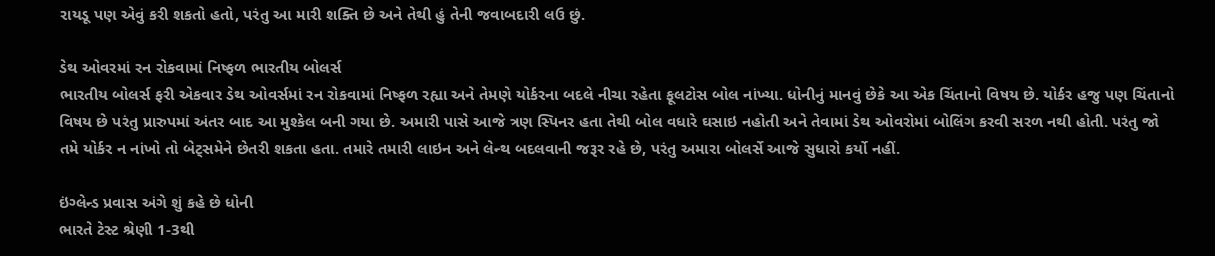રાયડૂ પણ એવું કરી શકતો હતો, પરંતુ આ મારી શક્તિ છે અને તેથી હું તેની જવાબદારી લઉ છું.

ડેથ ઓવરમાં રન રોકવામાં નિષ્ફળ ભારતીય બોલર્સ
ભારતીય બોલર્સ ફરી એકવાર ડેથ ઓવર્સમાં રન રોકવામાં નિષ્ફળ રહ્યા અને તેમણે યોર્કરના બદલે નીચા રહેતા ફૂલટોસ બોલ નાંખ્યા. ધોનીનું માનવું છેકે આ એક ચિંતાનો વિષય છે. યોર્કર હજુ પણ ચિંતાનો વિષય છે પરંતુ પ્રારુપમાં અંતર બાદ આ મુશ્કેલ બની ગયા છે. અમારી પાસે આજે ત્રણ સ્પિનર હતા તેથી બોલ વધારે ઘસાઇ નહોતી અને તેવામાં ડેથ ઓવરોમાં બોલિંગ કરવી સરળ નથી હોતી. પરંતુ જો તમે યોર્કર ન નાંખો તો બેટ્સમેને છેતરી શકતા હતા. તમારે તમારી લાઇન અને લેન્થ બદલવાની જરૂર રહે છે, પરંતુ અમારા બોલર્સે આજે સુધારો કર્યો નહીં.

ઇંગ્લેન્ડ પ્રવાસ અંગે શું કહે છે ધોની
ભારતે ટેસ્ટ શ્રેણી 1-3થી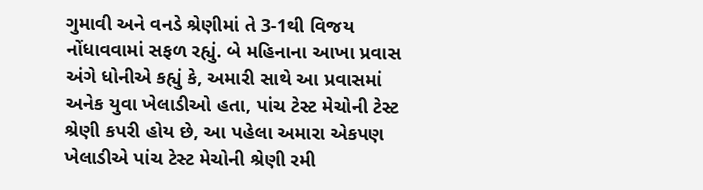ગુમાવી અને વનડે શ્રેણીમાં તે 3-1થી વિજય નોંધાવવામાં સફળ રહ્યું. બે મહિનાના આખા પ્રવાસ અંગે ધોનીએ કહ્યું કે, અમારી સાથે આ પ્રવાસમાં અનેક યુવા ખેલાડીઓ હતા, પાંચ ટેસ્ટ મેચોની ટેસ્ટ શ્રેણી કપરી હોય છે, આ પહેલા અમારા એકપણ ખેલાડીએ પાંચ ટેસ્ટ મેચોની શ્રેણી રમી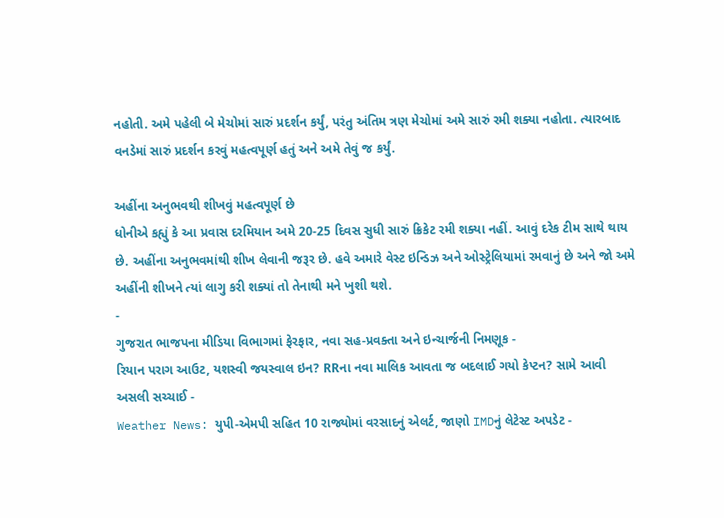નહોતી. અમે પહેલી બે મેચોમાં સારું પ્રદર્શન કર્યું, પરંતુ અંતિમ ત્રણ મેચોમાં અમે સારું રમી શક્યા નહોતા. ત્યારબાદ વનડેમાં સારું પ્રદર્શન કરવું મહત્વપૂર્ણ હતું અને અમે તેવું જ કર્યું.

અહીંના અનુભવથી શીખવું મહત્વપૂર્ણ છે
ધોનીએ કહ્યું કે આ પ્રવાસ દરમિયાન અમે 20-25 દિવસ સુધી સારું ક્રિકેટ રમી શક્યા નહીં. આવું દરેક ટીમ સાથે થાય છે. અહીંના અનુભવમાંથી શીખ લેવાની જરૂર છે. હવે અમારે વેસ્ટ ઇન્ડિઝ અને ઓસ્ટ્રેલિયામાં રમવાનું છે અને જો અમે અહીંની શીખને ત્યાં લાગુ કરી શક્યાં તો તેનાથી મને ખુશી થશે.
-
ગુજરાત ભાજપના મીડિયા વિભાગમાં ફેરફાર, નવા સહ-પ્રવક્તા અને ઇન્ચાર્જની નિમણૂક -
રિયાન પરાગ આઉટ, યશસ્વી જયસ્વાલ ઇન? RRના નવા માલિક આવતા જ બદલાઈ ગયો કેપ્ટન? સામે આવી અસલી સચ્ચાઈ -
Weather News: યુપી-એમપી સહિત 10 રાજ્યોમાં વરસાદનું એલર્ટ, જાણો IMDનું લેટેસ્ટ અપડેટ -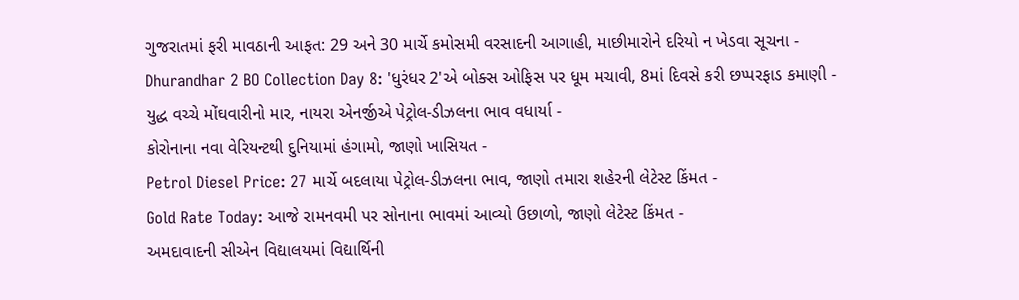ગુજરાતમાં ફરી માવઠાની આફત: 29 અને 30 માર્ચે કમોસમી વરસાદની આગાહી, માછીમારોને દરિયો ન ખેડવા સૂચના -
Dhurandhar 2 BO Collection Day 8: 'ધુરંધર 2'એ બોક્સ ઓફિસ પર ધૂમ મચાવી, 8માં દિવસે કરી છપ્પરફાડ કમાણી -
યુદ્ધ વચ્ચે મોંઘવારીનો માર, નાયરા એનર્જીએ પેટ્રોલ-ડીઝલના ભાવ વધાર્યા -
કોરોનાના નવા વેરિયન્ટથી દુનિયામાં હંગામો, જાણો ખાસિયત -
Petrol Diesel Price: 27 માર્ચે બદલાયા પેટ્રોલ-ડીઝલના ભાવ, જાણો તમારા શહેરની લેટેસ્ટ કિંમત -
Gold Rate Today: આજે રામનવમી પર સોનાના ભાવમાં આવ્યો ઉછાળો, જાણો લેટેસ્ટ કિંમત -
અમદાવાદની સીએન વિદ્યાલયમાં વિદ્યાર્થિની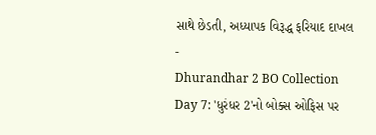સાથે છેડતી, અધ્યાપક વિરૂદ્ધ ફરિયાદ દાખલ -
Dhurandhar 2 BO Collection Day 7: 'ધુરંધર 2'નો બોક્સ ઓફિસ પર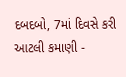દબદબો, 7માં દિવસે કરી આટલી કમાણી -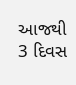આજથી 3 દિવસ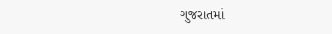ગુજરાતમાં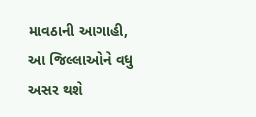માવઠાની આગાહી, આ જિલ્લાઓને વધુ અસર થશે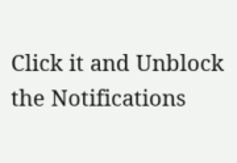Click it and Unblock the Notifications